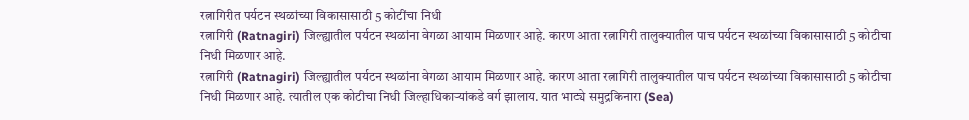रत्नागिरीत पर्यटन स्थळांच्या विकासासाठी 5 कोटींचा निधी
रत्नागिरी (Ratnagiri) जिल्ह्यातील पर्यटन स्थळांना वेगळा आयाम मिळणार आहे. कारण आता रत्नागिरी तालुक्यातील पाच पर्यटन स्थळांच्या विकासासाठी 5 कोटीचा निधी मिळणार आहे.
रत्नागिरी (Ratnagiri) जिल्ह्यातील पर्यटन स्थळांना वेगळा आयाम मिळणार आहे. कारण आता रत्नागिरी तालुक्यातील पाच पर्यटन स्थळांच्या विकासासाठी 5 कोटीचा निधी मिळणार आहे. त्यातील एक कोटीचा निधी जिल्हाधिकाऱ्यांकडे वर्ग झालाय. यात भाट्ये समुद्रकिनारा (Sea)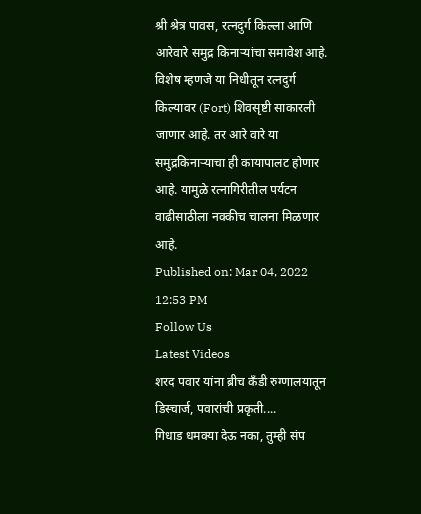श्री श्रेत्र पावस, रत्नदुर्ग किल्ला आणि आरेवारे समुद्र किनाऱ्यांचा समावेश आहे. विशेष म्हणजे या निधीतून रत्नदुर्ग किल्यावर (Fort) शिवसृष्टी साकारली जाणार आहे. तर आरे वारे या समुद्रकिनाऱ्याचा ही कायापालट होणार आहे. यामुळे रत्नागिरीतील पर्यटन वाढीसाठीला नक्कीच चालना मिळणार आहे.
Published on: Mar 04, 2022 12:53 PM
Follow Us
Latest Videos
शरद पवार यांना ब्रीच कँडी रुग्णालयातून डिस्चार्ज, पवारांची प्रकृती....
गिधाड धमक्या देऊ नका, तुम्ही संप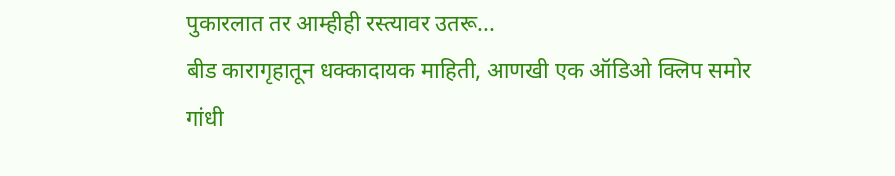पुकारलात तर आम्हीही रस्त्यावर उतरू...
बीड कारागृहातून धक्कादायक माहिती, आणखी एक ऑडिओ क्लिप समोर
गांधी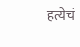हत्येचं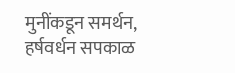मुनींकडून समर्थन, हर्षवर्धन सपकाळ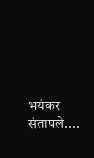भयंकर संतापले....